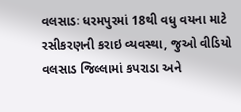વલસાડઃ ધરમપુરમાં 18થી વધુ વયના માટે રસીકરણની કરાઇ વ્યવસ્થા, જુઓ વીડિયો
વલસાડ જિલ્લામાં કપરાડા અને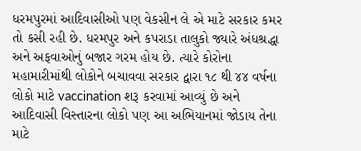ધરમપુરમાં આદિવાસીઓ પણ વેકસીન લે એ માટે સરકાર કમર તો કસી રહી છે. ધરમપુર અને કપરાડા તાલુકો જ્યારે અંધશ્રદ્ધા અને અફવાઓનું બજાર ગરમ હોય છે. ત્યારે કોરોના મહામારીમાંથી લોકોને બચાવવા સરકાર દ્વારા ૧૮ થી ૪૪ વર્ષના લોકો માટે vaccination શરૂ કરવામાં આવ્યું છે અને આદિવાસી વિસ્તારના લોકો પણ આ અભિયાનમાં જોડાય તેના માટે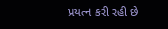પ્રયત્ન કરી રહી છે